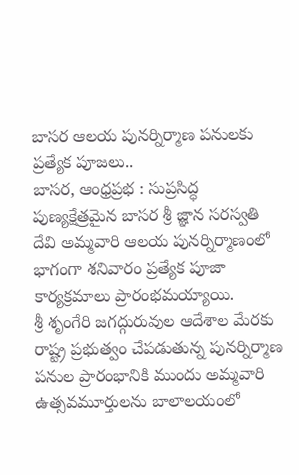బాసర ఆలయ పునర్నిర్మాణ పనులకు ప్రత్యేక పూజలు..
బాసర, ఆంధ్రప్రభ : సుప్రసిద్ధ పుణ్యక్షేత్రమైన బాసర శ్రీ జ్ఞాన సరస్వతి దేవి అమ్మవారి ఆలయ పునర్నిర్మాణంలో భాగంగా శనివారం ప్రత్యేక పూజా కార్యక్రమాలు ప్రారంభమయ్యాయి.
శ్రీ శృంగేరి జగద్గురువుల ఆదేశాల మేరకు రాష్ట్ర ప్రభుత్వం చేపడుతున్న పునర్నిర్మాణ పనుల ప్రారంభానికి ముందు అమ్మవారి ఉత్సవమూర్తులను బాలాలయంలో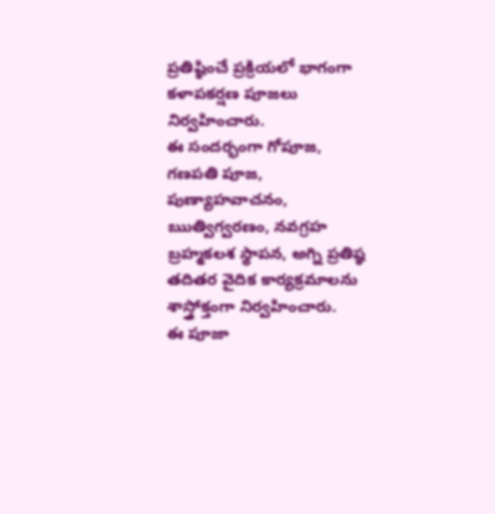ప్రతిష్ఠించే ప్రక్రియలో భాగంగా కళాపకర్షణ పూజలు నిర్వహించారు.
ఈ సందర్భంగా గోపూజ, గణపతి పూజ, పుణ్యాహవాచనం, ఋత్విగ్వరణం, నవగ్రహ బ్రహ్మకలశ స్థాపన, అగ్ని ప్రతిష్ఠ తదితర వైదిక కార్యక్రమాలను శాస్త్రోక్తంగా నిర్వహించారు.
ఈ పూజా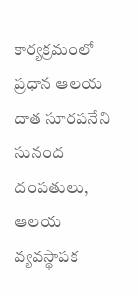కార్యక్రమంలో ప్రధాన ఆలయ దాత సూరపనేని సునంద దంపతులు, ఆలయ వ్యవస్థాపక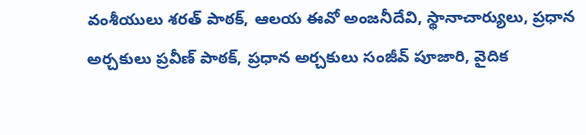వంశీయులు శరత్ పాఠక్, ఆలయ ఈవో అంజనీదేవి, స్థానాచార్యులు, ప్రధాన అర్చకులు ప్రవీణ్ పాఠక్, ప్రధాన అర్చకులు సంజీవ్ పూజారి, వైదిక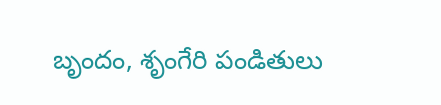బృందం, శృంగేరి పండితులు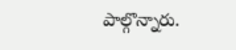పాల్గొన్నారు.